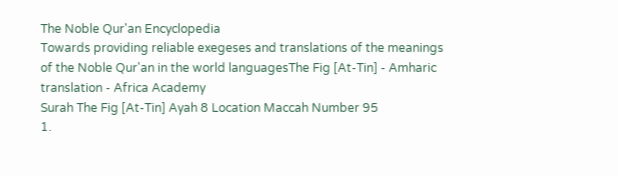The Noble Qur'an Encyclopedia
Towards providing reliable exegeses and translations of the meanings of the Noble Qur'an in the world languagesThe Fig [At-Tin] - Amharic translation - Africa Academy
Surah The Fig [At-Tin] Ayah 8 Location Maccah Number 95
1.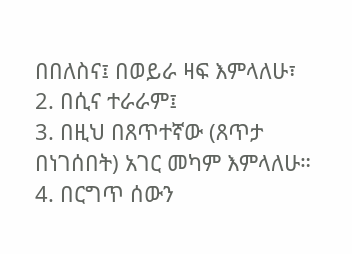በበለስና፤ በወይራ ዛፍ እምላለሁ፣
2. በሲና ተራራም፤
3. በዚህ በጸጥተኛው (ጸጥታ በነገሰበት) አገር መካም እምላለሁ።
4. በርግጥ ሰውን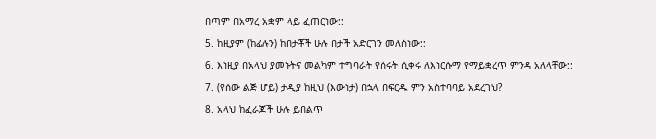በጣም በአማረ አቋም ላይ ፈጠርነው::
5. ከዚያም (ከፊሉን) ከበታቾች ሁሉ በታች አድርገን መለስነው::
6. እነዚያ በአላህ ያመኑትና መልካም ተግባራት የሰሩት ሲቀሩ ለእነርሱማ የማይቋረጥ ምንዳ አለላቸው::
7. (የሰው ልጅ ሆይ) ታዲያ ከዚህ (እውነታ) በኋላ በፍርዱ ምን አስተባባይ አደረገህ?
8. አላህ ከፈራጆች ሁሉ ይበልጥ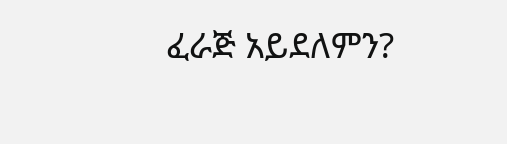ፈራጅ አይደለምን?